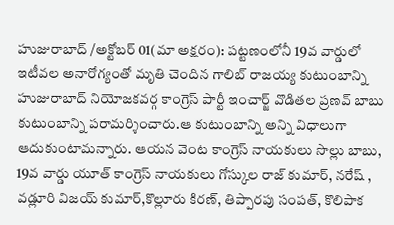హుజురాబాద్ /అక్టోబర్ 01(మా అక్షరం): పట్టణంలోనీ 19వ వార్డులో ఇటీవల అనారోగ్యంతో మృతి చెందిన గాలిబ్ రాజయ్య కుటుంబాన్ని హుజురాబాద్ నియోజకవర్గ కాంగ్రెస్ పార్టీ ఇంచార్జ్ వొడితల ప్రణవ్ బాబు కుటుంబాన్ని పరామర్శించారు.ఆ కుటుంబాన్ని అన్ని విధాలుగా ఆదుకుంటామన్నారు. ఆయన వెంట కాంగ్రెస్ నాయకులు సొల్లు బాబు, 19వ వార్డు యూత్ కాంగ్రెస్ నాయకులు గోస్కుల రాజ్ కుమార్, నరేష్ , వడ్లూరి విజయ్ కుమార్,కొల్లూరు కిరణ్, తిప్పారపు సంపత్, కొలిపాక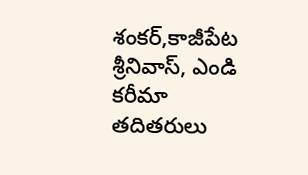శంకర్,కాజీపేట శ్రీనివాస్, ఎండి కరీమా తదితరులు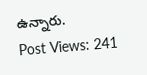ఉన్నారు.
Post Views: 241